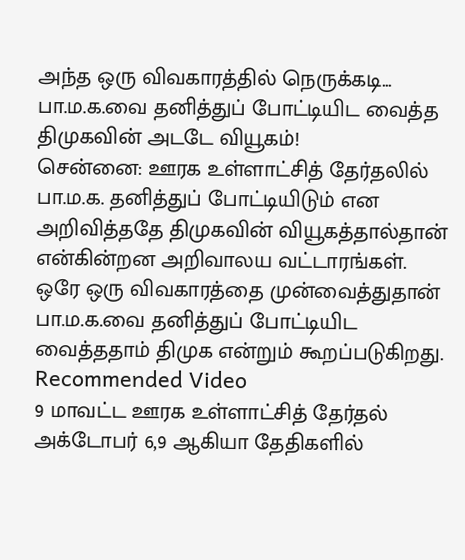அந்த ஒரு விவகாரத்தில் நெருக்கடி... பா.ம.க.வை தனித்துப் போட்டியிட வைத்த திமுகவின் அடடே வியூகம்!
சென்னை: ஊரக உள்ளாட்சித் தேர்தலில் பா.ம.க. தனித்துப் போட்டியிடும் என அறிவித்ததே திமுகவின் வியூகத்தால்தான் என்கின்றன அறிவாலய வட்டாரங்கள். ஒரே ஒரு விவகாரத்தை முன்வைத்துதான் பா.ம.க.வை தனித்துப் போட்டியிட வைத்ததாம் திமுக என்றும் கூறப்படுகிறது.
Recommended Video
9 மாவட்ட ஊரக உள்ளாட்சித் தேர்தல் அக்டோபர் 6,9 ஆகியா தேதிகளில்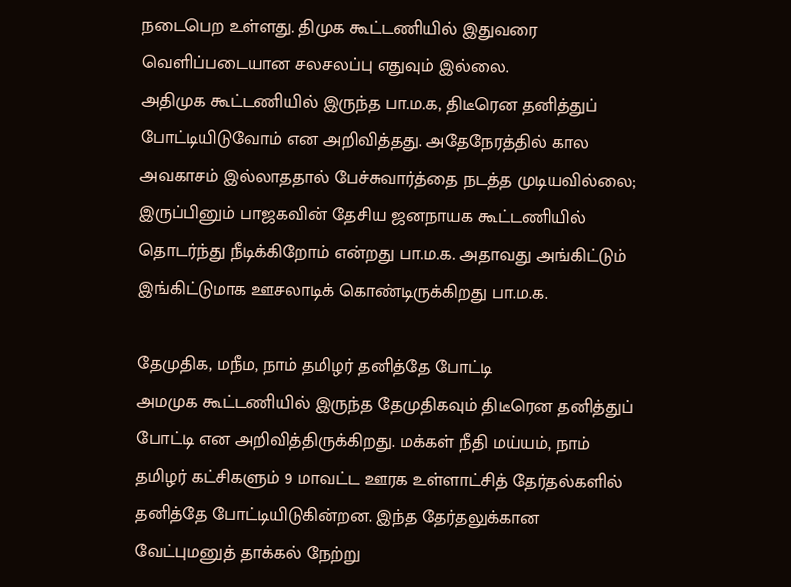நடைபெற உள்ளது. திமுக கூட்டணியில் இதுவரை வெளிப்படையான சலசலப்பு எதுவும் இல்லை.
அதிமுக கூட்டணியில் இருந்த பா.ம.க, திடீரென தனித்துப் போட்டியிடுவோம் என அறிவித்தது. அதேநேரத்தில் கால அவகாசம் இல்லாததால் பேச்சுவார்த்தை நடத்த முடியவில்லை; இருப்பினும் பாஜகவின் தேசிய ஜனநாயக கூட்டணியில் தொடர்ந்து நீடிக்கிறோம் என்றது பா.ம.க. அதாவது அங்கிட்டும் இங்கிட்டுமாக ஊசலாடிக் கொண்டிருக்கிறது பா.ம.க.

தேமுதிக, மநீம, நாம் தமிழர் தனித்தே போட்டி
அமமுக கூட்டணியில் இருந்த தேமுதிகவும் திடீரென தனித்துப் போட்டி என அறிவித்திருக்கிறது. மக்கள் நீதி மய்யம், நாம் தமிழர் கட்சிகளும் 9 மாவட்ட ஊரக உள்ளாட்சித் தேர்தல்களில் தனித்தே போட்டியிடுகின்றன. இந்த தேர்தலுக்கான வேட்புமனுத் தாக்கல் நேற்று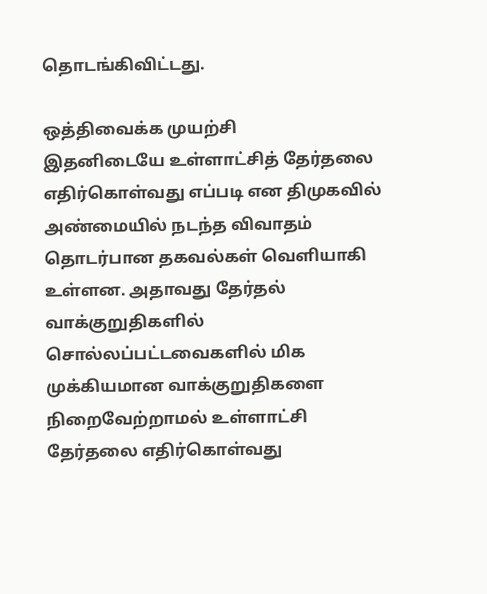தொடங்கிவிட்டது.

ஒத்திவைக்க முயற்சி
இதனிடையே உள்ளாட்சித் தேர்தலை எதிர்கொள்வது எப்படி என திமுகவில் அண்மையில் நடந்த விவாதம் தொடர்பான தகவல்கள் வெளியாகி உள்ளன. அதாவது தேர்தல் வாக்குறுதிகளில் சொல்லப்பட்டவைகளில் மிக முக்கியமான வாக்குறுதிகளை நிறைவேற்றாமல் உள்ளாட்சி தேர்தலை எதிர்கொள்வது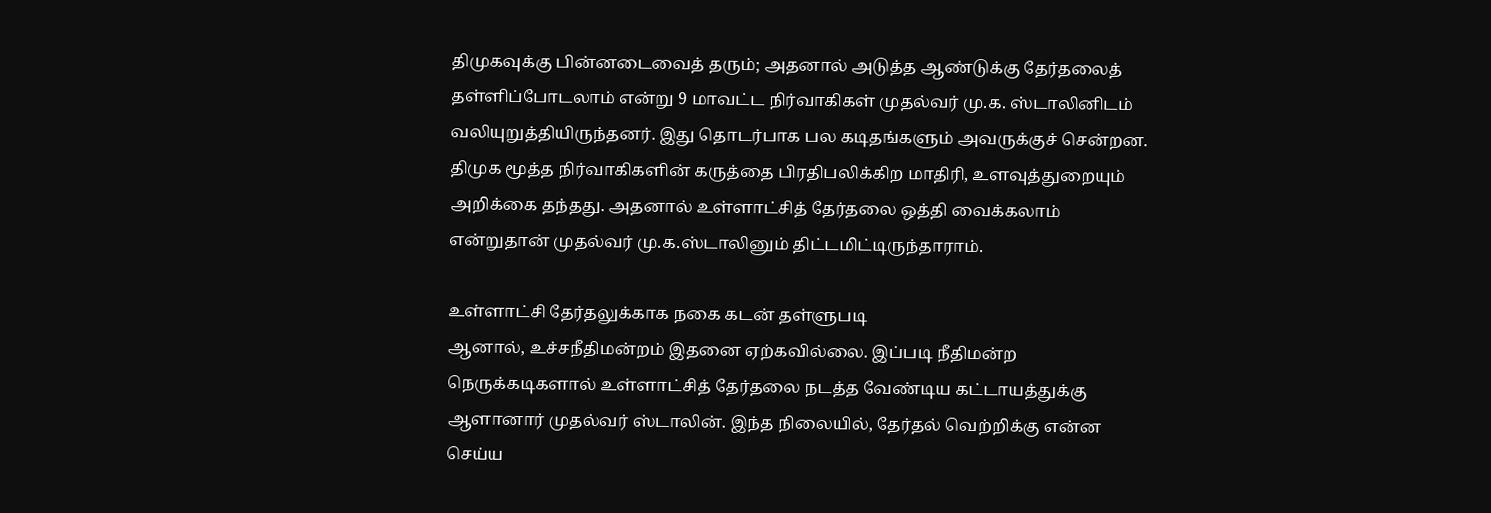திமுகவுக்கு பின்னடைவைத் தரும்; அதனால் அடுத்த ஆண்டுக்கு தேர்தலைத் தள்ளிப்போடலாம் என்று 9 மாவட்ட நிர்வாகிகள் முதல்வர் மு.க. ஸ்டாலினிடம் வலியுறுத்தியிருந்தனர். இது தொடர்பாக பல கடிதங்களும் அவருக்குச் சென்றன. திமுக மூத்த நிர்வாகிகளின் கருத்தை பிரதிபலிக்கிற மாதிரி, உளவுத்துறையும் அறிக்கை தந்தது. அதனால் உள்ளாட்சித் தேர்தலை ஒத்தி வைக்கலாம் என்றுதான் முதல்வர் மு.க.ஸ்டாலினும் திட்டமிட்டிருந்தாராம்.

உள்ளாட்சி தேர்தலுக்காக நகை கடன் தள்ளுபடி
ஆனால், உச்சநீதிமன்றம் இதனை ஏற்கவில்லை. இப்படி நீதிமன்ற நெருக்கடிகளால் உள்ளாட்சித் தேர்தலை நடத்த வேண்டிய கட்டாயத்துக்கு ஆளானார் முதல்வர் ஸ்டாலின். இந்த நிலையில், தேர்தல் வெற்றிக்கு என்ன செய்ய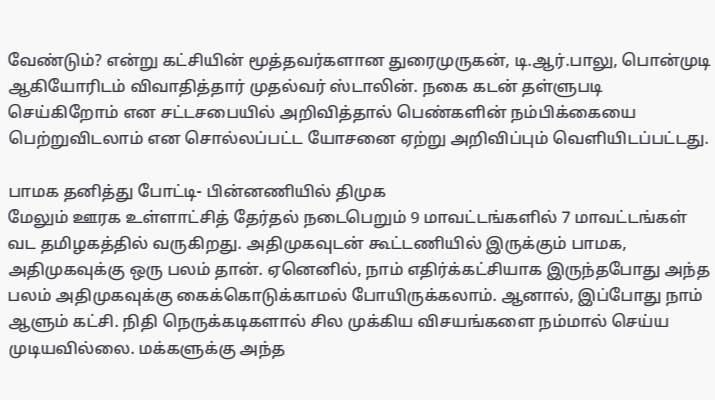வேண்டும்? என்று கட்சியின் மூத்தவர்களான துரைமுருகன், டி.ஆர்.பாலு, பொன்முடி ஆகியோரிடம் விவாதித்தார் முதல்வர் ஸ்டாலின். நகை கடன் தள்ளுபடி செய்கிறோம் என சட்டசபையில் அறிவித்தால் பெண்களின் நம்பிக்கையை பெற்றுவிடலாம் என சொல்லப்பட்ட யோசனை ஏற்று அறிவிப்பும் வெளியிடப்பட்டது.

பாமக தனித்து போட்டி- பின்னணியில் திமுக
மேலும் ஊரக உள்ளாட்சித் தேர்தல் நடைபெறும் 9 மாவட்டங்களில் 7 மாவட்டங்கள் வட தமிழகத்தில் வருகிறது. அதிமுகவுடன் கூட்டணியில் இருக்கும் பாமக, அதிமுகவுக்கு ஒரு பலம் தான். ஏனெனில், நாம் எதிர்க்கட்சியாக இருந்தபோது அந்த பலம் அதிமுகவுக்கு கைக்கொடுக்காமல் போயிருக்கலாம். ஆனால், இப்போது நாம் ஆளும் கட்சி. நிதி நெருக்கடிகளால் சில முக்கிய விசயங்களை நம்மால் செய்ய முடியவில்லை. மக்களுக்கு அந்த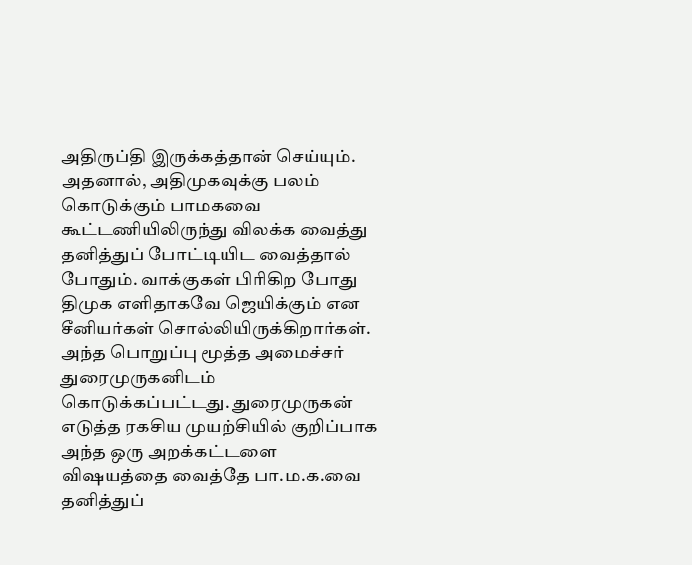அதிருப்தி இருக்கத்தான் செய்யும். அதனால், அதிமுகவுக்கு பலம் கொடுக்கும் பாமகவை கூட்டணியிலிருந்து விலக்க வைத்து தனித்துப் போட்டியிட வைத்தால் போதும். வாக்குகள் பிரிகிற போது திமுக எளிதாகவே ஜெயிக்கும் என சீனியர்கள் சொல்லியிருக்கிறார்கள். அந்த பொறுப்பு மூத்த அமைச்சர் துரைமுருகனிடம் கொடுக்கப்பட்டது. துரைமுருகன் எடுத்த ரகசிய முயற்சியில் குறிப்பாக அந்த ஒரு அறக்கட்டளை விஷயத்தை வைத்தே பா.ம.க.வை தனித்துப்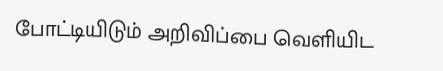போட்டியிடும் அறிவிப்பை வெளியிட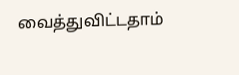வைத்துவிட்டதாம்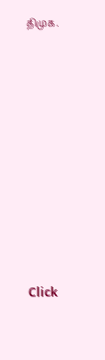திமுக.












Click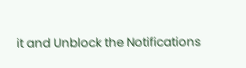it and Unblock the Notifications